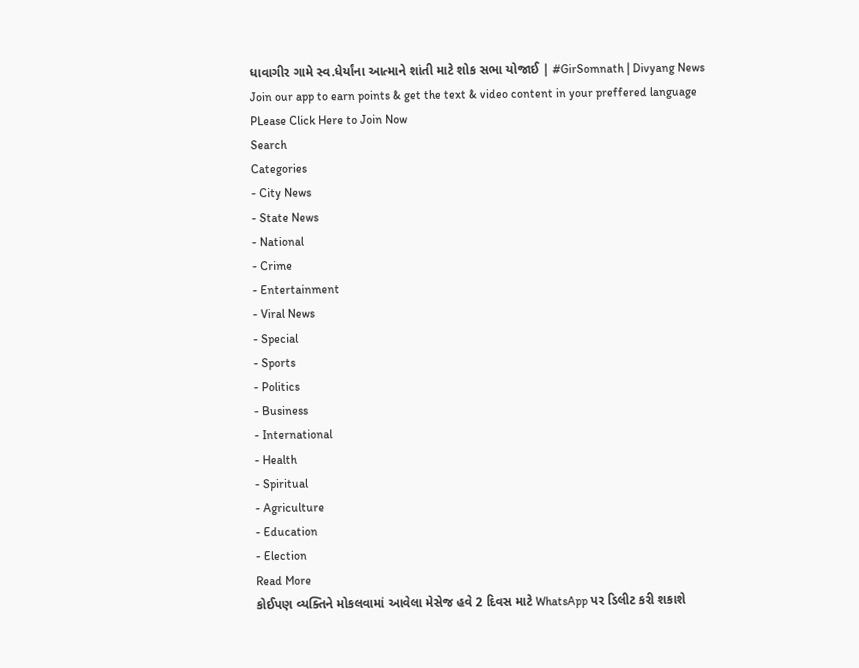ધાવાગીર ગામે સ્વ.ધેર્યાંના આત્માને શાંતી માટે શોક સભા યોજાઈ | #GirSomnath | Divyang News
Join our app to earn points & get the text & video content in your preffered language
PLease Click Here to Join Now
Search
Categories
- City News
- State News
- National
- Crime
- Entertainment
- Viral News
- Special
- Sports
- Politics
- Business
- International
- Health
- Spiritual
- Agriculture
- Education
- Election
Read More
કોઈપણ વ્યક્તિને મોકલવામાં આવેલા મેસેજ હવે 2 દિવસ માટે WhatsApp પર ડિલીટ કરી શકાશે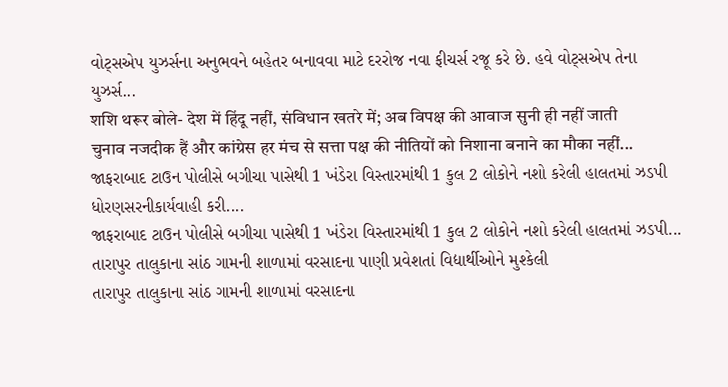વોટ્સએપ યુઝર્સના અનુભવને બહેતર બનાવવા માટે દરરોજ નવા ફીચર્સ રજૂ કરે છે. હવે વોટ્સએપ તેના યુઝર્સ...
शशि थरूर बोले- देश में हिंदू नहीं, संविधान खतरे में; अब विपक्ष की आवाज सुनी ही नहीं जाती
चुनाव नजदीक हैं और कांग्रेस हर मंच से सत्ता पक्ष की नीतियों को निशाना बनाने का मौका नहीं...
જાફરાબાદ ટાઉન પોલીસે બગીચા પાસેથી 1 ખંડેરા વિસ્તારમાંથી 1 કુલ 2 લોકોને નશો કરેલી હાલતમાં ઝડપી ધોરણસરનીકાર્યવાહી કરી....
જાફરાબાદ ટાઉન પોલીસે બગીચા પાસેથી 1 ખંડેરા વિસ્તારમાંથી 1 કુલ 2 લોકોને નશો કરેલી હાલતમાં ઝડપી...
તારાપુર તાલુકાના સાંઠ ગામની શાળામાં વરસાદના પાણી પ્રવેશતાં વિદ્યાર્થીઓને મુશ્કેલી
તારાપુર તાલુકાના સાંઠ ગામની શાળામાં વરસાદના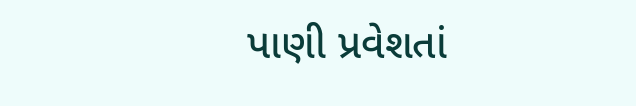પાણી પ્રવેશતાં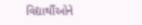વિદ્યાર્થીઓને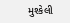મુશ્કેલી